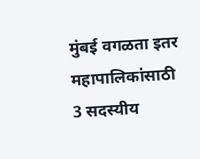मुंबई वगळता इतर महापालिकांसाठी 3 सदस्यीय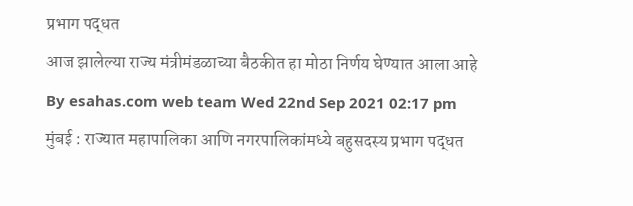प्रभाग पद्धत
आज झालेल्या राज्य मंत्रीमंडळाच्या बैठकीत हा मोठा निर्णय घेण्यात आला आहे
By esahas.com web team Wed 22nd Sep 2021 02:17 pm
मुंबई : राज्यात महापालिका आणि नगरपालिकांमध्ये बहुसदस्य प्रभाग पद्धत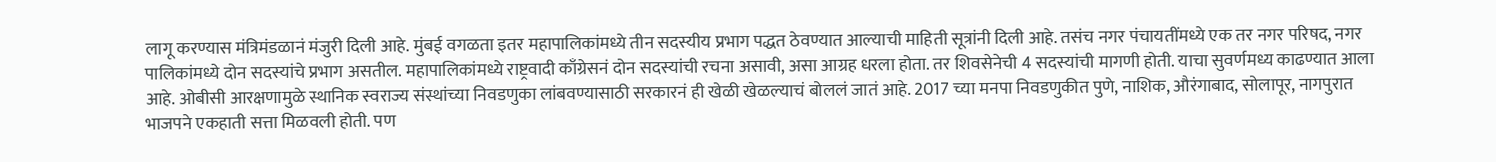लागू करण्यास मंत्रिमंडळानं मंजुरी दिली आहे. मुंबई वगळता इतर महापालिकांमध्ये तीन सदस्यीय प्रभाग पद्धत ठेवण्यात आल्याची माहिती सूत्रांनी दिली आहे. तसंच नगर पंचायतींमध्ये एक तर नगर परिषद, नगर पालिकांमध्ये दोन सदस्यांचे प्रभाग असतील. महापालिकांमध्ये राष्ट्रवादी काँग्रेसनं दोन सदस्यांची रचना असावी, असा आग्रह धरला होता. तर शिवसेनेची 4 सदस्यांची मागणी होती. याचा सुवर्णमध्य काढण्यात आला आहे. ओबीसी आरक्षणामुळे स्थानिक स्वराज्य संस्थांच्या निवडणुका लांबवण्यासाठी सरकारनं ही खेळी खेळल्याचं बोललं जातं आहे. 2017 च्या मनपा निवडणुकीत पुणे, नाशिक, औरंगाबाद, सोलापूर, नागपुरात भाजपने एकहाती सत्ता मिळवली होती. पण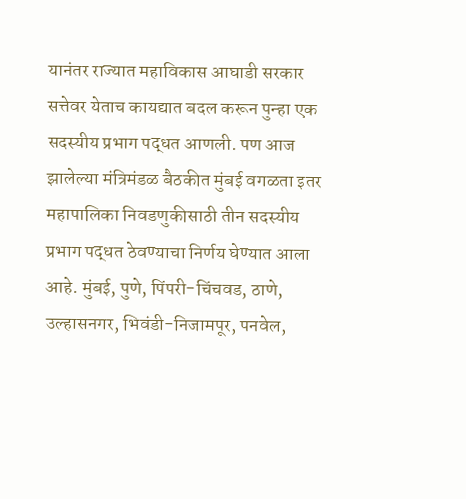यानंतर राज्यात महाविकास आघाडी सरकार सत्तेवर येताच कायद्यात बदल करून पुन्हा एक सदस्यीय प्रभाग पद्धत आणली. पण आज झालेल्या मंत्रिमंडळ बैठकीत मुंबई वगळता इतर महापालिका निवडणुकीसाठी तीन सदस्यीय प्रभाग पद्धत ठेवण्याचा निर्णय घेण्यात आला आहे. मुंबई, पुणे, पिंपरी-चिंचवड, ठाणे, उल्हासनगर, भिवंडी-निजामपूर, पनवेल,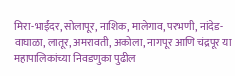मिरा-भाईंदर, सोलापूर, नाशिक, मालेगाव, परभणी, नांदेड-वाघाळा, लातूर, अमरावती, अकोला, नागपूर आणि चंद्रपूर या महापालिकांच्या निवडणुका पुढील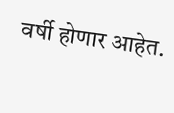वर्षी होणार आहेत.